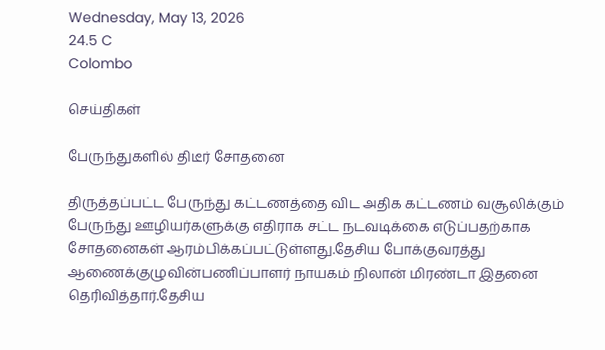Wednesday, May 13, 2026
24.5 C
Colombo

செய்திகள்

பேருந்துகளில் திடீர் சோதனை

திருத்தப்பட்ட பேருந்து கட்டணத்தை விட அதிக கட்டணம் வசூலிக்கும் பேருந்து ஊழியர்களுக்கு எதிராக சட்ட நடவடிக்கை எடுப்பதற்காக சோதனைகள் ஆரம்பிக்கப்பட்டுள்ளது.தேசிய போக்குவரத்து ஆணைக்குழுவின்பணிப்பாளர் நாயகம் நிலான் மிரண்டா இதனை தெரிவித்தார்.தேசிய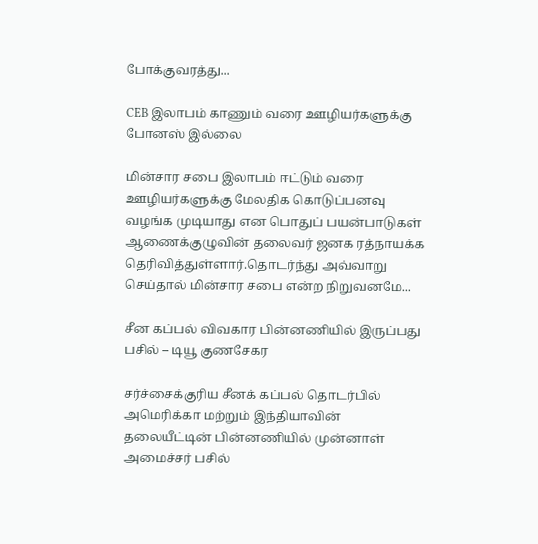போக்குவரத்து...

CEB இலாபம் காணும் வரை ஊழியர்களுக்கு போனஸ் இல்லை

மின்சார சபை இலாபம் ஈட்டும் வரை ஊழியர்களுக்கு மேலதிக கொடுப்பனவு வழங்க முடியாது என பொதுப் பயன்பாடுகள் ஆணைக்குழுவின் தலைவர் ஜனக ரத்நாயக்க தெரிவித்துள்ளார்.தொடர்ந்து அவ்வாறு செய்தால் மின்சார சபை என்ற நிறுவனமே...

சீன கப்பல் விவகார பின்னணியில் இருப்பது பசில் – டியூ குணசேகர

சர்ச்சைக்குரிய சீனக் கப்பல் தொடர்பில் அமெரிக்கா மற்றும் இந்தியாவின் தலையீட்டின் பின்னணியில் முன்னாள் அமைச்சர் பசில்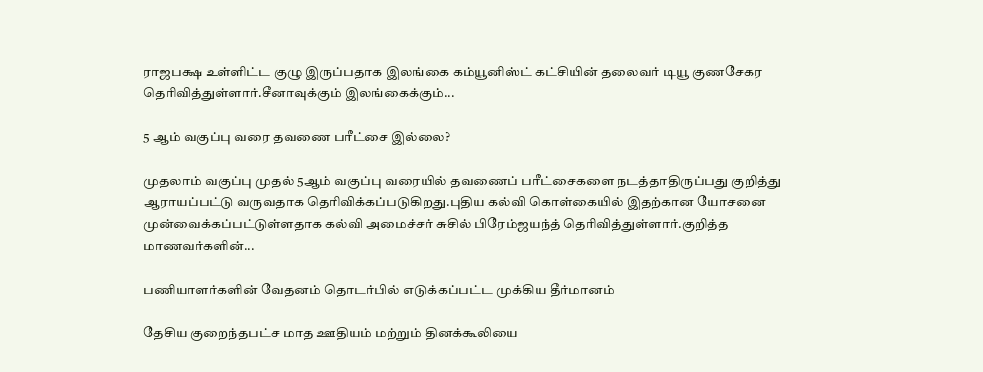ராஜபக்ஷ உள்ளிட்ட குழு இருப்பதாக இலங்கை கம்யூனிஸ்ட் கட்சியின் தலைவர் டியூ குணசேகர தெரிவித்துள்ளார்.சீனாவுக்கும் இலங்கைக்கும்...

5 ஆம் வகுப்பு வரை தவணை பரீட்சை இல்லை?

முதலாம் வகுப்பு முதல் 5ஆம் வகுப்பு வரையில் தவணைப் பரீட்சைகளை நடத்தாதிருப்பது குறித்து ஆராயப்பட்டு வருவதாக தெரிவிக்கப்படுகிறது.புதிய கல்வி கொள்கையில் இதற்கான யோசனை முன்வைக்கப்பட்டுள்ளதாக கல்வி அமைச்சர் சுசில் பிரேம்ஜயந்த் தெரிவித்துள்ளார்.குறித்த மாணவர்களின்...

பணியாளர்களின் வேதனம் தொடர்பில் எடுக்கப்பட்ட முக்கிய தீர்மானம்

தேசிய குறைந்தபட்ச மாத ஊதியம் மற்றும் தினக்கூலியை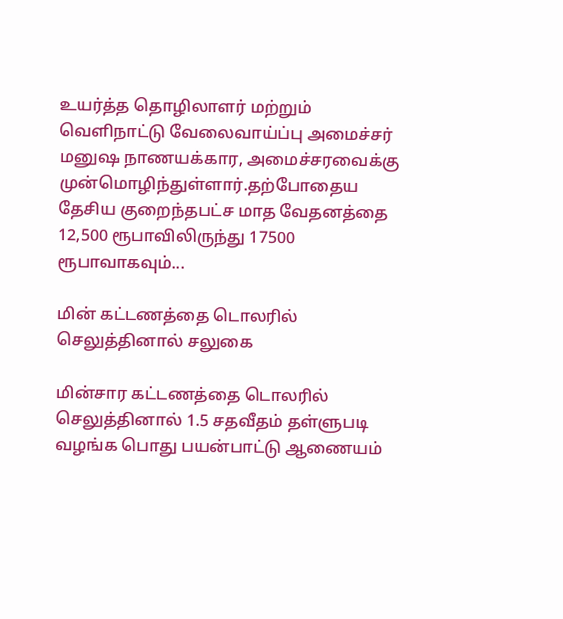உயர்த்த தொழிலாளர் மற்றும் வெளிநாட்டு வேலைவாய்ப்பு அமைச்சர் மனுஷ நாணயக்கார, அமைச்சரவைக்கு முன்மொழிந்துள்ளார்.தற்போதைய தேசிய குறைந்தபட்ச மாத வேதனத்தை 12,500 ரூபாவிலிருந்து 17500 ரூபாவாகவும்...

மின் கட்டணத்தை டொலரில் செலுத்தினால் சலுகை

மின்சார கட்டணத்தை டொலரில் செலுத்தினால் 1.5 சதவீதம் தள்ளுபடி வழங்க பொது பயன்பாட்டு ஆணையம்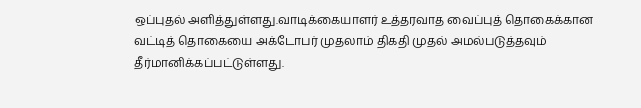ஒப்புதல் அளித்துள்ளது.வாடிக்கையாளர் உத்தரவாத வைப்புத் தொகைக்கான வட்டித் தொகையை அக்டோபர் முதலாம் திகதி முதல் அமல்படுத்தவும் தீர்மானிக்கப்பட்டுள்ளது.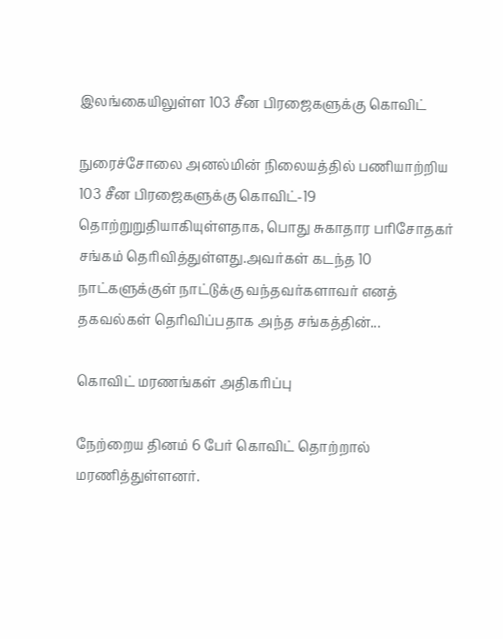இலங்கையிலுள்ள 103 சீன பிரஜைகளுக்கு கொவிட்

நுரைச்சோலை அனல்மின் நிலையத்தில் பணியாற்றிய 103 சீன பிரஜைகளுக்கு கொவிட்-19 தொற்றுறுதியாகியுள்ளதாக, பொது சுகாதார பரிசோதகர் சங்கம் தெரிவித்துள்ளது.அவர்கள் கடந்த 10 நாட்களுக்குள் நாட்டுக்கு வந்தவர்களாவர் எனத் தகவல்கள் தெரிவிப்பதாக அந்த சங்கத்தின்...

கொவிட் மரணங்கள் அதிகரிப்பு

நேற்றைய தினம் 6 பேர் கொவிட் தொற்றால் மரணித்துள்ளனர்.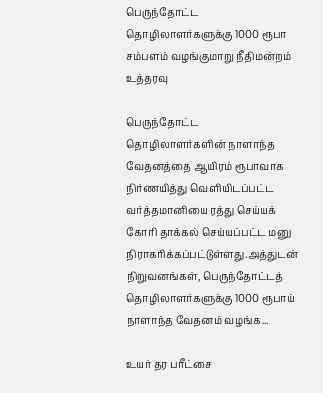பெருந்தோட்ட தொழிலாளர்களுக்கு 1000 ரூபா சம்பளம் வழங்குமாறு நீதிமன்றம் உத்தரவு

பெருந்தோட்ட தொழிலாளர்களின் நாளாந்த வேதனத்தை ஆயிரம் ரூபாவாக நிர்ணயித்து வெளியிடப்பட்ட வர்த்தமானியை ரத்து செய்யக் கோரி தாக்கல் செய்யப்பட்ட மனு நிராகரிக்கப்பட்டுள்ளது.அத்துடன் நிறுவனங்கள், பெருந்தோட்டத் தொழிலாளர்களுக்கு 1000 ரூபாய் நாளாந்த வேதனம் வழங்க...

உயர் தர பரீட்சை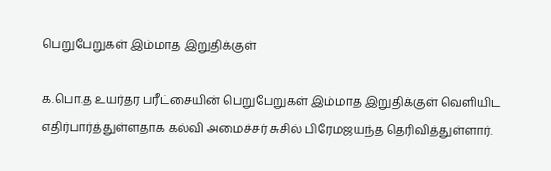பெறுபேறுகள் இம்மாத இறுதிக்குள்

க.பொ.த உயர்தர பரீட்சையின் பெறுபேறுகள் இம்மாத இறுதிக்குள் வெளியிட எதிர்பார்த்துள்ளதாக கல்வி அமைச்சர் சுசில் பிரேமஜயந்த தெரிவித்துள்ளார்.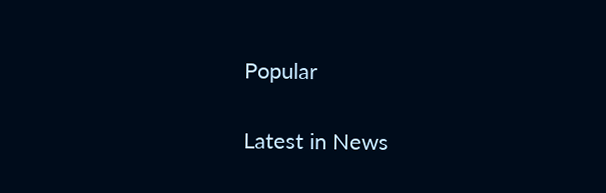Popular

Latest in News